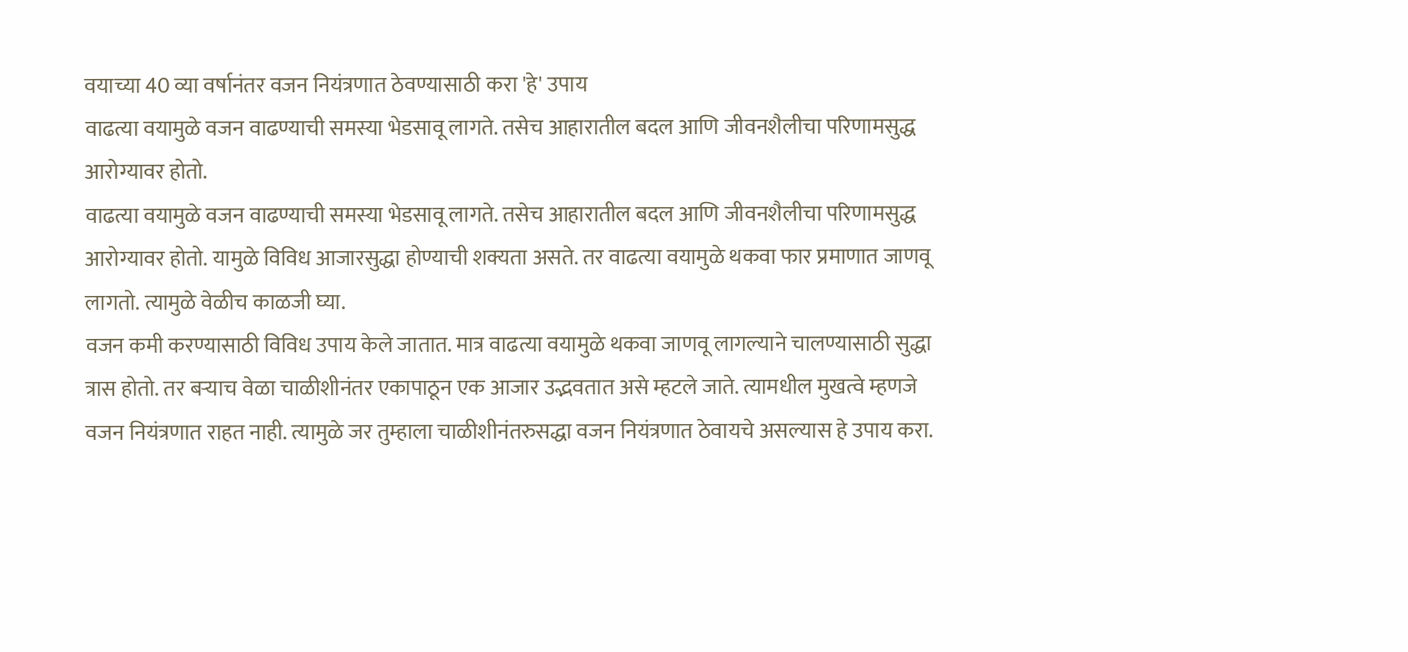वयाच्या 40 व्या वर्षानंतर वजन नियंत्रणात ठेवण्यासाठी करा 'हे' उपाय
वाढत्या वयामुळे वजन वाढण्याची समस्या भेडसावू लागते. तसेच आहारातील बदल आणि जीवनशैलीचा परिणामसुद्ध आरोग्यावर होतो.
वाढत्या वयामुळे वजन वाढण्याची समस्या भेडसावू लागते. तसेच आहारातील बदल आणि जीवनशैलीचा परिणामसुद्ध आरोग्यावर होतो. यामुळे विविध आजारसुद्धा होण्याची शक्यता असते. तर वाढत्या वयामुळे थकवा फार प्रमाणात जाणवू लागतो. त्यामुळे वेळीच काळजी घ्या.
वजन कमी करण्यासाठी विविध उपाय केले जातात. मात्र वाढत्या वयामुळे थकवा जाणवू लागल्याने चालण्यासाठी सुद्धा त्रास होतो. तर बऱ्याच वेळा चाळीशीनंतर एकापाठून एक आजार उद्भवतात असे म्हटले जाते. त्यामधील मुखत्वे म्हणजे वजन नियंत्रणात राहत नाही. त्यामुळे जर तुम्हाला चाळीशीनंतरुसद्धा वजन नियंत्रणात ठेवायचे असल्यास हे उपाय करा.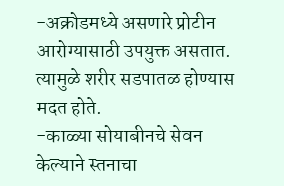-अक्रोडमध्ये असणारे प्रोटीन आरोग्यासाठी उपयुक्त असतात. त्यामुळे शरीर सडपातळ होण्यास मदत होते.
-काळ्या सोयाबीनचे सेवन केल्याने स्तनाचा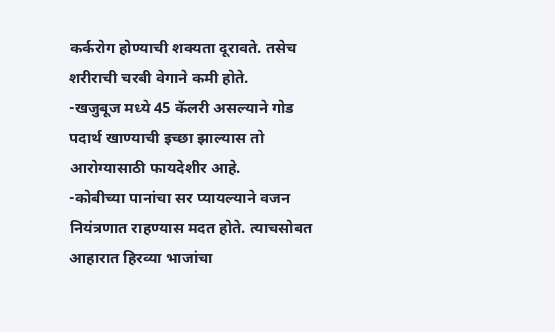कर्करोग होण्याची शक्यता दूरावते. तसेच शरीराची चरबी वेगाने कमी होते.
-खजुबूज मध्ये 45 कॅलरी असल्याने गोड पदार्थ खाण्याची इच्छा झाल्यास तो आरोग्यासाठी फायदेशीर आहे.
-कोबीच्या पानांचा सर प्यायल्याने वजन नियंत्रणात राहण्यास मदत होते. त्याचसोबत आहारात हिरव्या भाजांचा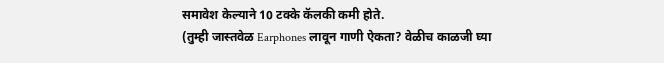समावेश केल्याने 10 टक्के कॅलकी कमी होते.
(तुम्ही जास्तवेळ Earphones लावून गाणी ऐकता? वेळीच काळजी घ्या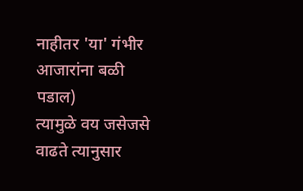नाहीतर 'या' गंभीर आजारांना बळी पडाल)
त्यामुळे वय जसेजसे वाढते त्यानुसार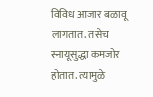विविध आजार बळावू लागतात. तसेच स्नायूसुद्धा कमजोर होतात. त्यामुळे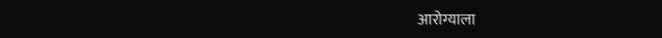आरोग्याला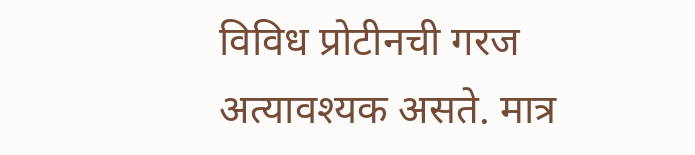विविध प्रोटीनची गरज अत्यावश्यक असते. मात्र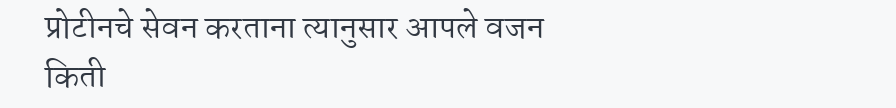प्रोटीनचे सेवन करताना त्यानुसार आपले वजन किती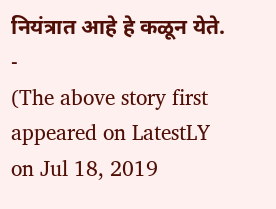नियंत्रात आहे हे कळून येते.
-
(The above story first appeared on LatestLY on Jul 18, 2019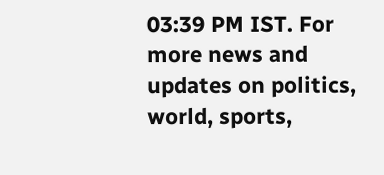03:39 PM IST. For more news and updates on politics, world, sports,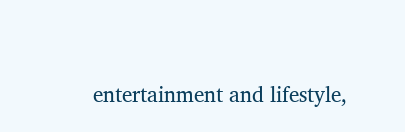entertainment and lifestyle,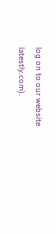log on to our website latestly.com).